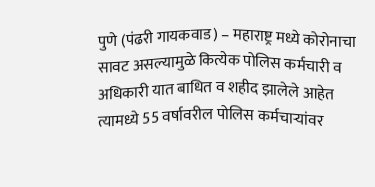पुणे (पंढरी गायकवाड) – महाराष्ट्र मध्ये कोरोनाचा सावट असल्यामुळे कित्येक पोलिस कर्मचारी व अधिकारी यात बाधित व शहीद झालेले आहेत त्यामध्ये 55 वर्षावरील पोलिस कर्मचाऱ्यांवर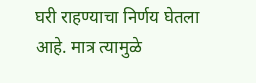घरी राहण्याचा निर्णय घेतला आहे. मात्र त्यामुळे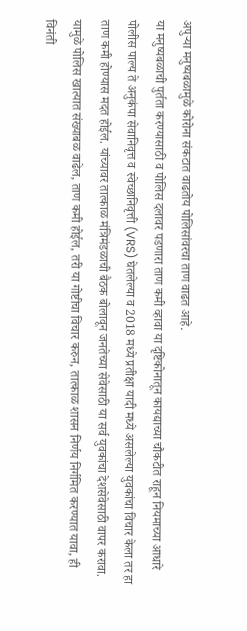अपुऱ्या मनुष्यबळामुळे कोरोना संकटात वाढतोय पोलिसांवरचा ताण वाढत आहे.
या मनुष्यबळाची पुर्तता करण्यासाठी व पोलिस दलावर पडणारा ताण कमी व्हावा या दृष्टिकोनातून कायद्याच्या चौकटीत राहून नियमाच्या आधारे पोलीस पाल्य ते अनुकंपा सेवानिवृत्त व स्वेच्छानिवृत्ती (VRS) घेतलेल्या व 2018 मध्ये प्रतीक्षा यादी मध्ये असलेल्या युवकांचा विचार केला तर हा ताण कमी होण्यास मदत होईल. यांच्यावर तात्काळ मंत्रिमंडळाची बैठक बोलावून जनतेच्या सेवेसाठी या सर्व युवकांचा देशसेवेसाठी वापर करावा. यामुळे पोलिस खात्यात संख्याबळ वाढेल, ताण कमी होईल, तरी या गोष्टीचा विचार करुन, तात्काळ शासन निर्णय निर्गमित करण्यात यावा, ही विनंती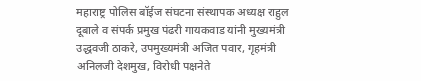महाराष्ट्र पोलिस बॉईज संघटना संस्थापक अध्यक्ष राहुल दूबाले व संपर्क प्रमुख पंढरी गायकवाड यांनी मुख्यमंत्री उद्धवजी ठाकरे, उपमुख्यमंत्री अजित पवार, गृहमंत्री अनिलजी देशमुख, विरोधी पक्षनेते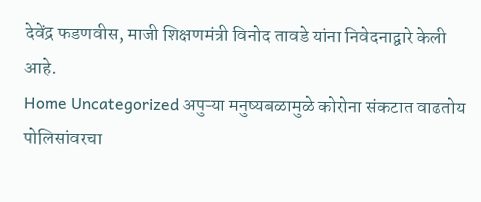देवेंद्र फडणवीस, माजी शिक्षणमंत्री विनोद तावडे यांना निवेदनाद्वारे केली आहे.
Home Uncategorized अपुऱ्या मनुष्यबळामुळे कोरोना संकटात वाढतोय पोलिसांवरचा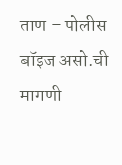ताण – पोलीस बॉइज असो.ची मागणी